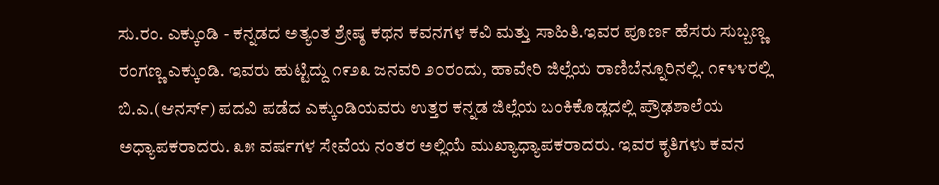ಸು.ರಂ. ಎಕ್ಕುಂಡಿ - ಕನ್ನಡದ ಅತ್ಯಂತ ಶ್ರೇಷ್ಠ ಕಥನ ಕವನಗಳ ಕವಿ ಮತ್ತು ಸಾಹಿತಿ.ಇವರ ಪೂರ್ಣ ಹೆಸರು ಸುಬ್ಬಣ್ಣ ರಂಗಣ್ಣ ಎಕ್ಕುಂಡಿ. ಇವರು ಹುಟ್ಟಿದ್ದು ೧೯೨೩ ಜನವರಿ ೨೦ರಂದು, ಹಾವೇರಿ ಜಿಲ್ಲೆಯ ರಾಣಿಬೆನ್ನೂರಿನಲ್ಲಿ. ೧೯೪೪ರಲ್ಲಿ ಬಿ.ಎ.(ಆನರ್ಸ್) ಪದವಿ ಪಡೆದ ಎಕ್ಕುಂಡಿಯವರು ಉತ್ತರ ಕನ್ನಡ ಜಿಲ್ಲೆಯ ಬಂಕಿಕೊಡ್ಲದಲ್ಲಿ ಪ್ರೌಢಶಾಲೆಯ ಅಧ್ಯಾಪಕರಾದರು. ೩೫ ವರ್ಷಗಳ ಸೇವೆಯ ನಂತರ ಅಲ್ಲಿಯೆ ಮುಖ್ಯಾಧ್ಯಾಪಕರಾದರು. ಇವರ ಕೃತಿಗಳು ಕವನ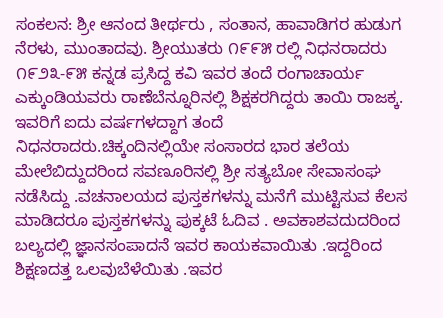ಸಂಕಲನ: ಶ್ರೀ ಆನಂದ ತೀರ್ಥರು , ಸಂತಾನ, ಹಾವಾಡಿಗರ ಹುಡುಗ ನೆರಳು, ಮುಂತಾದವು. ಶ್ರೀಯುತರು ೧೯೯೫ ರಲ್ಲಿ ನಿಧನರಾದರು ೧೯೨೩-೯೫ ಕನ್ನಡ ಪ್ರಸಿದ್ದ ಕವಿ ಇವರ ತಂದೆ ರಂಗಾಚಾರ್ಯ ಎಕ್ಕುಂಡಿಯವರು ರಾಣೆಬೆನ್ನೂರಿನಲ್ಲಿ ಶಿಕ್ಷಕರಗಿದ್ದರು ತಾಯಿ ರಾಜಕ್ಕ. ಇವರಿಗೆ ಐದು ವರ್ಷಗಳದ್ದಾಗ ತಂದೆ ನಿಧನರಾದರು.ಚಿಕ್ಕಂದಿನಲ್ಲಿಯೇ ಸಂಸಾರದ ಭಾರ ತಲೆಯ ಮೇಲೆಬಿದ್ದುದರಿಂದ ಸವಣೂರಿನಲ್ಲಿ ಶ್ರೀ ಸತ್ಯಬೋ ಸೇವಾಸಂಘ ನಡೆಸಿದ್ದು .ವಚನಾಲಯದ ಪುಸ್ತಕಗಳನ್ನು ಮನೆಗೆ ಮುಟ್ಟಿಸುವ ಕೆಲಸ ಮಾಡಿದರೂ ಪುಸ್ತಕಗಳನ್ನು ಪುಕ್ಕಟೆ ಓದಿವ . ಅವಕಾಶವದುದರಿಂದ ಬಲ್ಯದಲ್ಲಿ ಜ್ಞಾನಸಂಪಾದನೆ ಇವರ ಕಾಯಕವಾಯಿತು .ಇದ್ದರಿಂದ ಶಿಕ್ಷಣದತ್ತ ಒಲವುಬೆಳೆಯಿತು .ಇವರ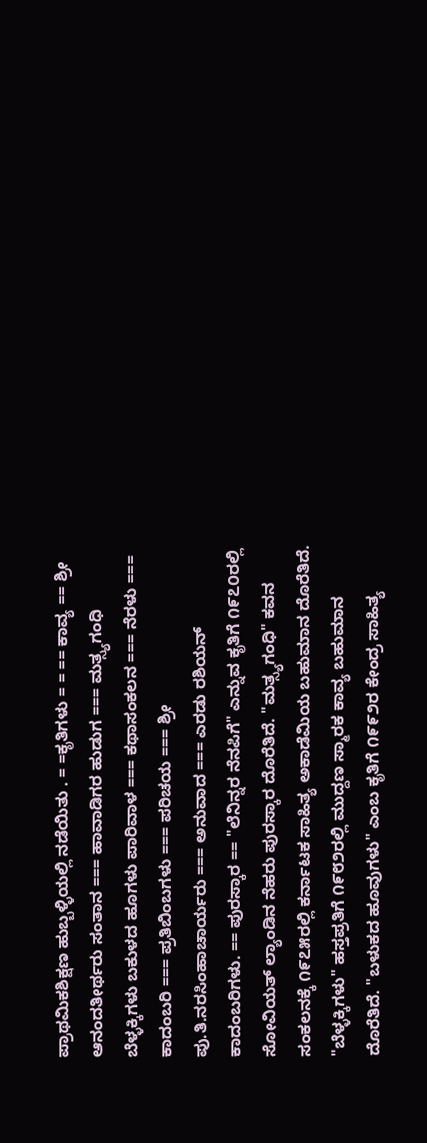ಪ್ರಾಥಮಿಕಶಿಕ್ಷಣ ಹುಬ್ಬಳ್ಳಿಯಲ್ಲಿ ನಡೆಯಿತು . = =ಕೃತಿಗಳು = = == ಕಾವ್ಯ == ಶ್ರೀ ಆನಂದತೀರ್ಥರು ಸಂತಾನ === ಹಾವಾಡಿಗರ ಹುಡುಗ === ಮತ್ಸ್ಯಗಂಧಿ ಬೆಳ್ಳಕ್ಕಿಗಳು ಬಕುಳದ ಹೂಗಳು ಪಾರಿವಾಳ === ಕಥಾಸಂಕಲನ === ನೆರಳು === ಕಾದಂಬರಿ === ಪ್ರತಿಬಿಂಬಗಳು === ಪರಿಚಯ === ಶ್ರೀ ಪು.ತಿ.ನರಸಿಂಹಾಚಾರ್ಯರು === ಅನುವಾದ === ಎರಡು ರಶಿಯನ್ ಕಾದಂಬರಿಗಳು. == ಪುರಸ್ಕಾರ == "ಲೆನಿನ್ನರ ನೆನಪಿಗೆ" ಎನ್ನುವ ಕೃತಿಗೆ ೧೯೭೦ರಲ್ಲಿ ಸೋವಿಯತ್ ಲ್ಯಾಂಡಿನ ನೆಹರು ಪುರಸ್ಕಾರ ದೊರೆತಿದೆ. "ಮತ್ಸ್ಯಗಂಧಿ" ಕವನ ಸಂಕಲನಕ್ಕೆ ೧೯೭೫ರಲ್ಲಿ ಕರ್ನಾಟಕ ಸಾಹಿತ್ಯ ಅಕಾಡೆಮಿಯ ಬಹುಮಾನ ದೊರೆತಿದೆ. "ಬೆಳ್ಳಕ್ಕಿಗಳು" ಹಸ್ತಪ್ರತಿಗೆ ೧೯೮೨ರಲ್ಲಿ ಮುದ್ದಣ ಸ್ಮಾರಕ ಕಾವ್ಯ ಬಹುಮಾನ ದೊರೆತಿದೆ. "ಬಳುಕದ ಹೂವುಗಳು" ಎಂಬ ಕೃತಿಗೆ ೧೯೯೨ರ ಕೇಂದ್ರ ಸಾಹಿತ್ಯ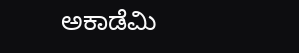ಅಕಾಡೆಮಿ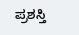ಪ್ರಶಸ್ತಿ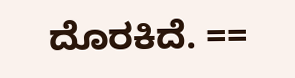ದೊರಕಿದೆ. ==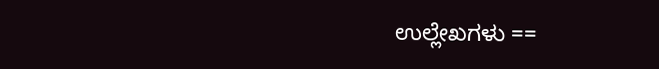ಉಲ್ಲೇಖಗಳು ==